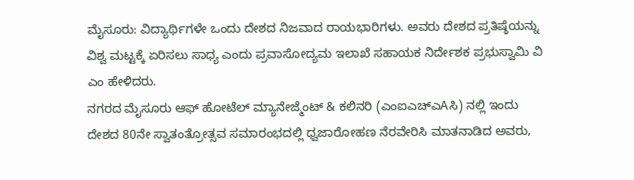ಮೈಸೂರು: ವಿದ್ಯಾರ್ಥಿಗಳೇ ಒಂದು ದೇಶದ ನಿಜವಾದ ರಾಯಭಾರಿಗಳು. ಅವರು ದೇಶದ ಪ್ರತಿಷ್ಠೆಯನ್ನು ವಿಶ್ವ ಮಟ್ಟಕ್ಕೆ ಏರಿಸಲು ಸಾಧ್ಯ ಎಂದು ಪ್ರವಾಸೋದ್ಯಮ ಇಲಾಖೆ ಸಹಾಯಕ ನಿರ್ದೇಶಕ ಪ್ರಭುಸ್ವಾಮಿ ವಿ ಎಂ ಹೇಳಿದರು.
ನಗರದ ಮೈಸೂರು ಆಫ್ ಹೋಟೆಲ್ ಮ್ಯಾನೇಜ್ಮೆಂಟ್ & ಕಲಿನರಿ (ಎಂಐಎಚ್ಎAಸಿ) ನಲ್ಲಿ ಇಂದು ದೇಶದ 80ನೇ ಸ್ವಾತಂತ್ರೋತ್ಸವ ಸಮಾರಂಭದಲ್ಲಿ ಧ್ವಜಾರೋಹಣ ನೆರವೇರಿಸಿ ಮಾತನಾಡಿದ ಅವರು,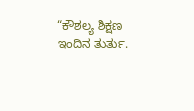“ಕೌಶಲ್ಯ ಶಿಕ್ಷಣ ಇಂದಿನ ತುರ್ತು.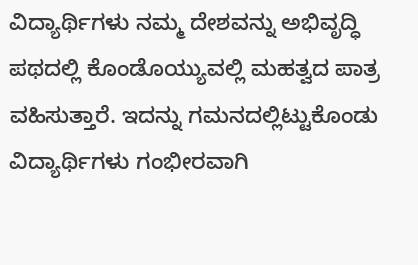ವಿದ್ಯಾರ್ಥಿಗಳು ನಮ್ಮ ದೇಶವನ್ನು ಅಭಿವೃದ್ಧಿ ಪಥದಲ್ಲಿ ಕೊಂಡೊಯ್ಯುವಲ್ಲಿ ಮಹತ್ವದ ಪಾತ್ರ ವಹಿಸುತ್ತಾರೆ. ಇದನ್ನು ಗಮನದಲ್ಲಿಟ್ಟುಕೊಂಡು ವಿದ್ಯಾರ್ಥಿಗಳು ಗಂಭೀರವಾಗಿ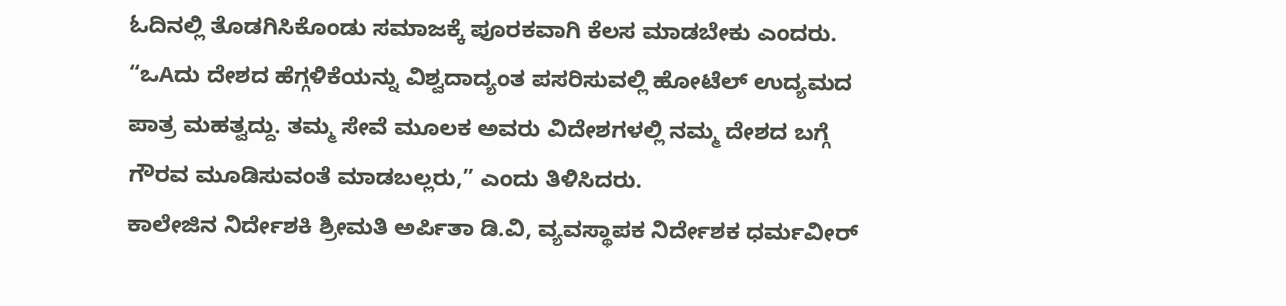ಓದಿನಲ್ಲಿ ತೊಡಗಿಸಿಕೊಂಡು ಸಮಾಜಕ್ಕೆ ಪೂರಕವಾಗಿ ಕೆಲಸ ಮಾಡಬೇಕು ಎಂದರು.
“ಒAದು ದೇಶದ ಹೆಗ್ಗಳಿಕೆಯನ್ನು ವಿಶ್ವದಾದ್ಯಂತ ಪಸರಿಸುವಲ್ಲಿ ಹೋಟೆಲ್ ಉದ್ಯಮದ ಪಾತ್ರ ಮಹತ್ವದ್ದು. ತಮ್ಮ ಸೇವೆ ಮೂಲಕ ಅವರು ವಿದೇಶಗಳಲ್ಲಿ ನಮ್ಮ ದೇಶದ ಬಗ್ಗೆ ಗೌರವ ಮೂಡಿಸುವಂತೆ ಮಾಡಬಲ್ಲರು,” ಎಂದು ತಿಳಿಸಿದರು.
ಕಾಲೇಜಿನ ನಿರ್ದೇಶಕಿ ಶ್ರೀಮತಿ ಅರ್ಪಿತಾ ಡಿ.ವಿ, ವ್ಯವಸ್ಥಾಪಕ ನಿರ್ದೇಶಕ ಧರ್ಮವೀರ್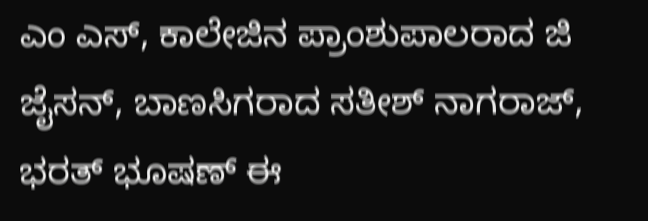ಎಂ ಎಸ್, ಕಾಲೇಜಿನ ಪ್ರಾಂಶುಪಾಲರಾದ ಜಿ ಜೈಸನ್, ಬಾಣಸಿಗರಾದ ಸತೀಶ್ ನಾಗರಾಜ್, ಭರತ್ ಭೂಷಣ್ ಈ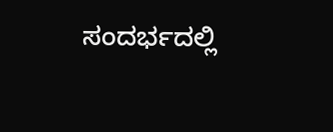ಸಂದರ್ಭದಲ್ಲಿ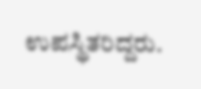ಉಪಸ್ಥಿತರಿದ್ದರು.